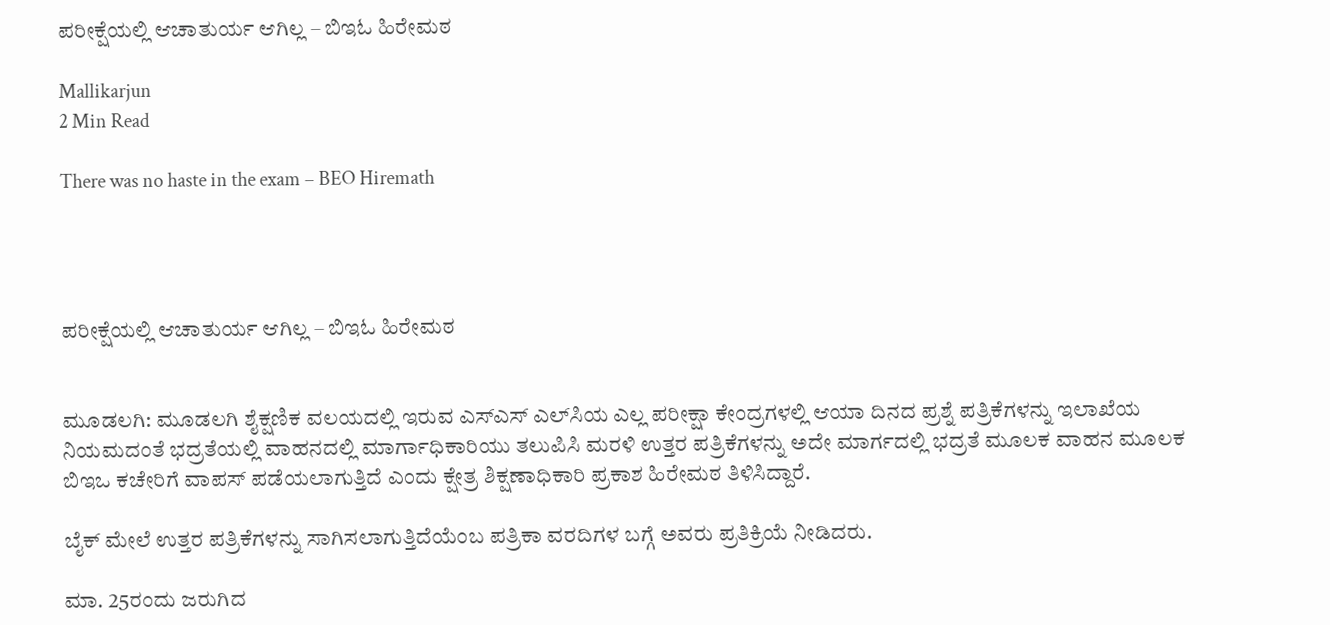ಪರೀಕ್ಷೆಯಲ್ಲಿ ಆಚಾತುರ್ಯ ಆಗಿಲ್ಲ – ಬಿಇಓ ಹಿರೇಮಠ

Mallikarjun
2 Min Read

There was no haste in the exam – BEO Hiremath




ಪರೀಕ್ಷೆಯಲ್ಲಿ ಆಚಾತುರ್ಯ ಆಗಿಲ್ಲ – ಬಿಇಓ ಹಿರೇಮಠ


ಮೂಡಲಗಿ: ಮೂಡಲಗಿ ಶೈಕ್ಷಣಿಕ ವಲಯದಲ್ಲಿ ಇರುವ ಎಸ್‌ಎಸ್ ಎಲ್‌ಸಿಯ ಎಲ್ಲ ಪರೀಕ್ಷಾ ಕೇಂದ್ರಗಳಲ್ಲಿ ಆಯಾ ದಿನದ ಪ್ರಶ್ನೆ ಪತ್ರಿಕೆಗಳನ್ನು ಇಲಾಖೆಯ ನಿಯಮದಂತೆ ಭದ್ರತೆಯಲ್ಲಿ ವಾಹನದಲ್ಲಿ ಮಾರ್ಗಾಧಿಕಾರಿಯು ತಲುಪಿಸಿ ಮರಳಿ ಉತ್ತರ ಪತ್ರಿಕೆಗಳನ್ನು ಅದೇ ಮಾರ್ಗದಲ್ಲಿ ಭದ್ರತೆ ಮೂಲಕ ವಾಹನ ಮೂಲಕ ಬಿಇಒ ಕಚೇರಿಗೆ ವಾಪಸ್‌ ಪಡೆಯಲಾಗುತ್ತಿದೆ ಎಂದು ಕ್ಷೇತ್ರ ಶಿಕ್ಷಣಾಧಿಕಾರಿ ಪ್ರಕಾಶ ಹಿರೇಮಠ ತಿಳಿಸಿದ್ದಾರೆ.

ಬೈಕ್ ಮೇಲೆ ಉತ್ತರ ಪತ್ರಿಕೆಗಳನ್ನು ಸಾಗಿಸಲಾಗುತ್ತಿದೆಯೆಂಬ ಪತ್ರಿಕಾ ವರದಿಗಳ ಬಗ್ಗೆ ಅವರು ಪ್ರತಿಕ್ರಿಯೆ ನೀಡಿದರು.

ಮಾ. 25ರಂದು ಜರುಗಿದ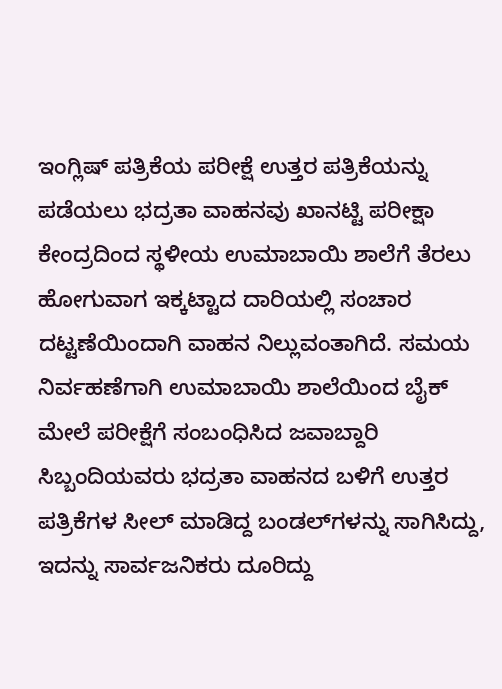ಇಂಗ್ಲಿಷ್ ಪತ್ರಿಕೆಯ ಪರೀಕ್ಷೆ ಉತ್ತರ ಪತ್ರಿಕೆಯನ್ನು ಪಡೆಯಲು ಭದ್ರತಾ ವಾಹನವು ಖಾನಟ್ಟಿ ಪರೀಕ್ಷಾ ಕೇಂದ್ರದಿಂದ ಸ್ಥಳೀಯ ಉಮಾಬಾಯಿ ಶಾಲೆಗೆ ತೆರಲು ಹೋಗುವಾಗ ಇಕ್ಕಟ್ಟಾದ ದಾರಿಯಲ್ಲಿ ಸಂಚಾರ ದಟ್ಟಣೆಯಿಂದಾಗಿ ವಾಹನ ನಿಲ್ಲುವಂತಾಗಿದೆ. ಸಮಯ ನಿರ್ವಹಣೆಗಾಗಿ ಉಮಾಬಾಯಿ ಶಾಲೆಯಿಂದ ಬೈಕ್‌ ಮೇಲೆ ಪರೀಕ್ಷೆಗೆ ಸಂಬಂಧಿಸಿದ ಜವಾಬ್ದಾರಿ ಸಿಬ್ಬಂದಿಯವರು ಭದ್ರತಾ ವಾಹನದ ಬಳಿಗೆ ಉತ್ತರ ಪತ್ರಿಕೆಗಳ ಸೀಲ್ ಮಾಡಿದ್ದ ಬಂಡಲ್‌ಗಳನ್ನು ಸಾಗಿಸಿದ್ದು, ಇದನ್ನು ಸಾರ್ವಜನಿಕರು ದೂರಿದ್ದು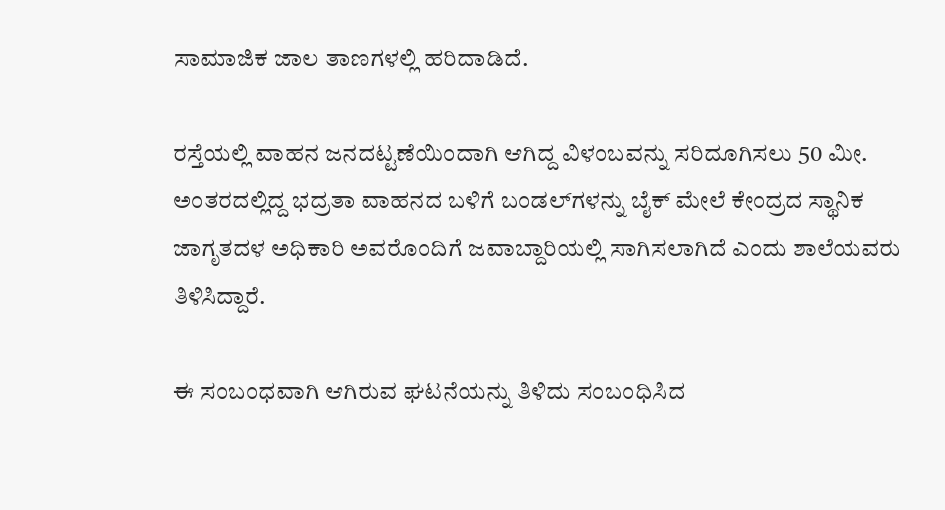ಸಾಮಾಜಿಕ ಜಾಲ ತಾಣಗಳಲ್ಲಿ ಹರಿದಾಡಿದೆ.

ರಸ್ತೆಯಲ್ಲಿ ವಾಹನ ಜನದಟ್ಟಣೆಯಿಂದಾಗಿ ಆಗಿದ್ದ ವಿಳಂಬವನ್ನು ಸರಿದೂಗಿಸಲು 50 ಮೀ. ಅಂತರದಲ್ಲಿದ್ದ ಭದ್ರತಾ ವಾಹನದ ಬಳಿಗೆ ಬಂಡಲ್‌ಗಳನ್ನು ಬೈಕ್ ಮೇಲೆ ಕೇಂದ್ರದ ಸ್ಥಾನಿಕ ಜಾಗೃತದಳ ಅಧಿಕಾರಿ ಅವರೊಂದಿಗೆ ಜವಾಬ್ದಾರಿಯಲ್ಲಿ ಸಾಗಿಸಲಾಗಿದೆ ಎಂದು ಶಾಲೆಯವರು ತಿಳಿಸಿದ್ದಾರೆ.

ಈ ಸಂಬಂಧವಾಗಿ ಆಗಿರುವ ಘಟನೆಯನ್ನು ತಿಳಿದು ಸಂಬಂಧಿಸಿದ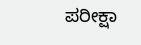ಪರೀಕ್ಷಾ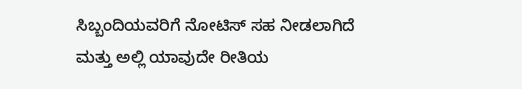ಸಿಬ್ಬಂದಿಯವರಿಗೆ ನೋಟಿಸ್‌ ಸಹ ನೀಡಲಾಗಿದೆ ಮತ್ತು ಅಲ್ಲಿ ಯಾವುದೇ ರೀತಿಯ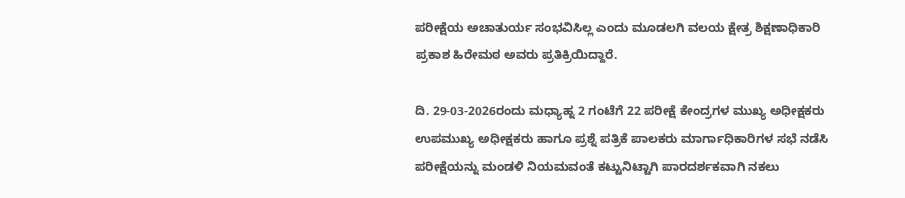ಪರೀಕ್ಷೆಯ ಅಚಾತುರ್ಯ ಸಂಭವಿಸಿಲ್ಲ ಎಂದು ಮೂಡಲಗಿ ವಲಯ ಕ್ಷೇತ್ರ ಶಿಕ್ಷಣಾಧಿಕಾರಿ ಪ್ರಕಾಶ ಹಿರೇಮಠ ಅವರು ಪ್ರತಿಕ್ರಿಯಿದ್ದಾರೆ.

ದಿ. 29-03-2026ರಂದು ಮಧ್ಯಾಹ್ನ 2 ಗಂಟೆಗೆ 22 ಪರೀಕ್ಷೆ ಕೇಂದ್ರಗಳ ಮುಖ್ಯ ಅಧೀಕ್ಷಕರು ಉಪಮುಖ್ಯ ಅಧೀಕ್ಷಕರು ಹಾಗೂ ಪ್ರಶ್ನೆ ಪತ್ರಿಕೆ ಪಾಲಕರು ಮಾರ್ಗಾಧಿಕಾರಿಗಳ ಸಭೆ ನಡೆಸಿ ಪರೀಕ್ಷೆಯನ್ನು ಮಂಡಳಿ ನಿಯಮವಂತೆ ಕಟ್ಟುನಿಟ್ಟಾಗಿ ಪಾರದರ್ಶಕವಾಗಿ ನಕಲು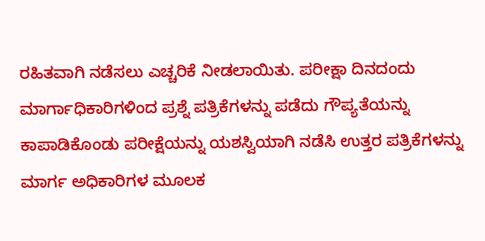ರಹಿತವಾಗಿ ನಡೆಸಲು ಎಚ್ಚರಿಕೆ ನೀಡಲಾಯಿತು. ಪರೀಕ್ಷಾ ದಿನದಂದು ಮಾರ್ಗಾಧಿಕಾರಿಗಳಿಂದ ಪ್ರಶ್ನೆ ಪತ್ರಿಕೆಗಳನ್ನು ಪಡೆದು ಗೌಪ್ಯತೆಯನ್ನು ಕಾಪಾಡಿಕೊಂಡು ಪರೀಕ್ಷೆಯನ್ನು ಯಶಸ್ವಿಯಾಗಿ ನಡೆಸಿ ಉತ್ತರ ಪತ್ರಿಕೆಗಳನ್ನು ಮಾರ್ಗ ಅಧಿಕಾರಿಗಳ ಮೂಲಕ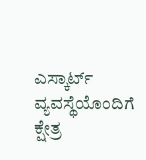ಎಸ್ಕಾರ್ಟ್ ವ್ಯವಸ್ಥೆಯೊಂದಿಗೆ ಕ್ಷೇತ್ರ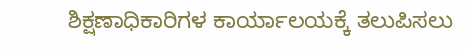ಶಿಕ್ಷಣಾಧಿಕಾರಿಗಳ ಕಾರ್ಯಾಲಯಕ್ಕೆ ತಲುಪಿಸಲು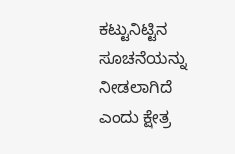ಕಟ್ಟುನಿಟ್ಟಿನ ಸೂಚನೆಯನ್ನು ನೀಡಲಾಗಿದೆ ಎಂದು ಕ್ಷೇತ್ರ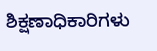ಶಿಕ್ಷಣಾಧಿಕಾರಿಗಳು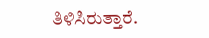ತಿಳಿಸಿರುತ್ತಾರೆ.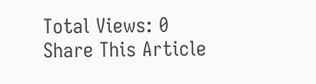Total Views: 0
Share This Article